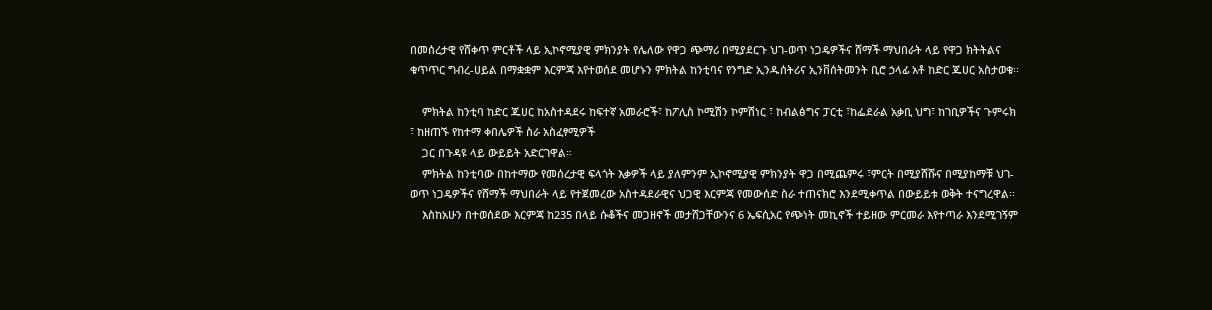በመሰረታዊ የሸቀጥ ምርቶች ላይ ኢኮኖሚያዊ ምክንያት የሌለው የዋጋ ጭማሪ በሚያደርጉ ህገ-ወጥ ነጋዴዎችና ሸማች ማህበራት ላይ የዋጋ ክትትልና ቁጥጥር ግብረ-ሀይል በማቋቋም እርምጃ እየተወሰደ መሆኑን ምክትል ከንቲባና የንግድ ኢንዱሰትሪና ኢንቨሰትመንት ቢሮ ኃላፊ አቶ ከድር ጁሀር አስታወቁ፡፡

    ምክትል ከንቲባ ከድር ጁሀር ከአስተዳደሩ ከፍተኛ አመራሮች፣ ከፖሊስ ኮሚሽን ኮምሽነር ፣ ከብልፅግና ፓርቲ ፣ከፌደራል አቃቢ ህግ፣ ከገቢዎችና ጉምሩክ ፣ ከዘጠኙ የከተማ ቀበሌዎች ስራ አስፈፃሚዎች
    ጋር በጉዳዩ ላይ ውይይት አድርገዋል።
    ምክትል ከንቲባው በከተማው የመሰረታዊ ፍላጎት እቃዎች ላይ ያለምንም ኢኮኖሚያዊ ምክንያት ዋጋ በሚጨምሩ ፣ምርት በሚያሸሹና በሚያከማቹ ህገ-ወጥ ነጋዴዎችና የሸማች ማህበራት ላይ የተጀመረው አስተዳደራዊና ህጋዊ እርምጃ የመውሰድ ስራ ተጠናክሮ እንደሚቀጥል በውይይቱ ወቅት ተናግረዋል፡፡
    እስከአሁን በተወሰደው እርምጃ ከ235 በላይ ሱቆችና መጋዘኖች መታሸጋቸውንና 6 ኤፍሲአር የጭነት መኪኖች ተይዘው ምርመራ እየተጣራ እንደሚገኝም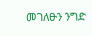መገለፁን ንግድ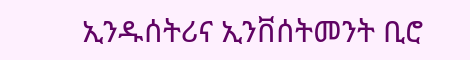ኢንዱሰትሪና ኢንቨሰትመንት ቢሮ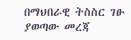በማህበራዊ ትስስር ገፁ ያወጣው መረጃ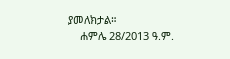ያመለክታል።
    ሐምሌ 28/2013 ዓ.ም.